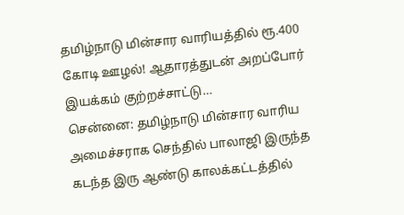தமிழ்நாடு மின்சார வாரியத்தில் ரூ.400 கோடி ஊழல்! ஆதாரத்துடன் அறப்போர் இயக்கம் குற்றச்சாட்டு…
சென்னை: தமிழ்நாடு மின்சார வாரிய அமைச்சராக செந்தில் பாலாஜி இருந்த கடந்த இரு ஆண்டு காலக்கட்டத்தில்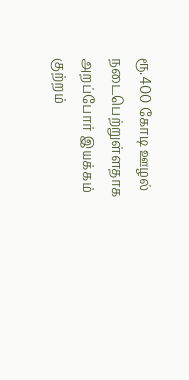ரூ.400 கோடி ஊழல் நடைபெற்றுள்ளதாக அறப்போர் இயக்கம் குற்றம்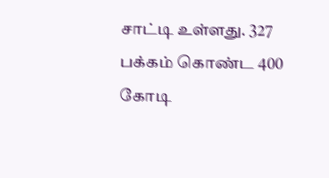சாட்டி உள்ளது. 327 பக்கம் கொண்ட 400 கோடி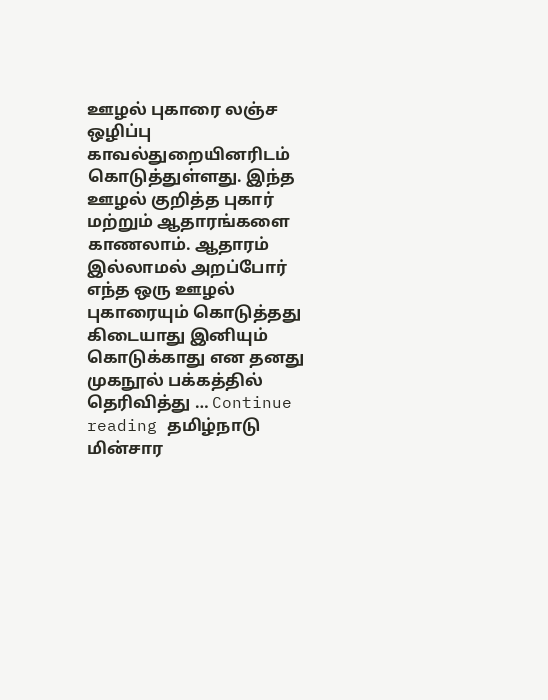ஊழல் புகாரை லஞ்ச ஒழிப்பு காவல்துறையினரிடம் கொடுத்துள்ளது. இந்த ஊழல் குறித்த புகார் மற்றும் ஆதாரங்களை காணலாம். ஆதாரம் இல்லாமல் அறப்போர் எந்த ஒரு ஊழல் புகாரையும் கொடுத்தது கிடையாது இனியும் கொடுக்காது என தனது முகநூல் பக்கத்தில் தெரிவித்து … Continue reading தமிழ்நாடு மின்சார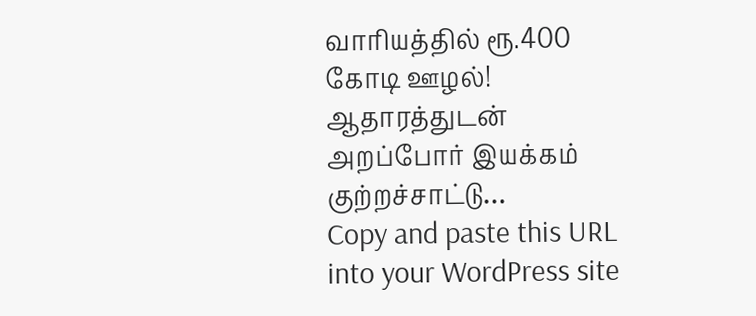வாரியத்தில் ரூ.400 கோடி ஊழல்! ஆதாரத்துடன் அறப்போர் இயக்கம் குற்றச்சாட்டு…
Copy and paste this URL into your WordPress site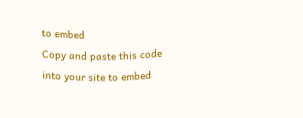to embed
Copy and paste this code into your site to embed